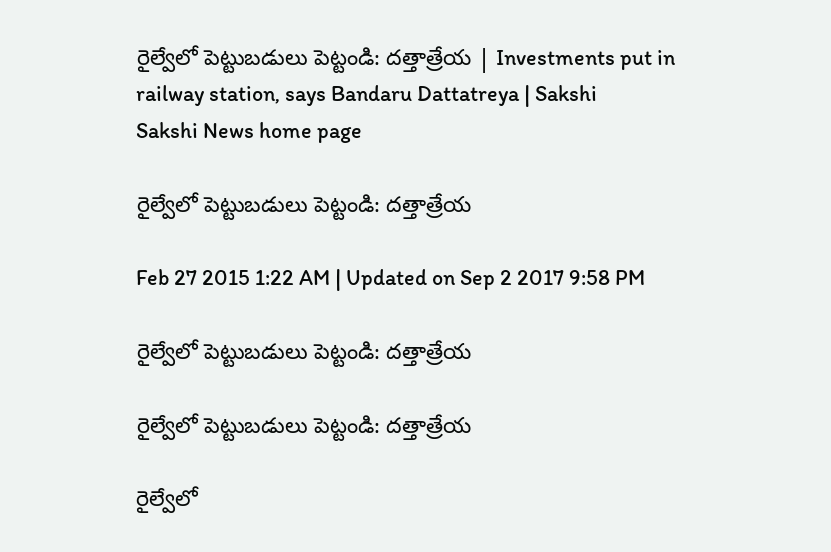రైల్వేలో పెట్టుబడులు పెట్టండి: దత్తాత్రేయ | Investments put in railway station, says Bandaru Dattatreya | Sakshi
Sakshi News home page

రైల్వేలో పెట్టుబడులు పెట్టండి: దత్తాత్రేయ

Feb 27 2015 1:22 AM | Updated on Sep 2 2017 9:58 PM

రైల్వేలో పెట్టుబడులు పెట్టండి: దత్తాత్రేయ

రైల్వేలో పెట్టుబడులు పెట్టండి: దత్తాత్రేయ

రైల్వేలో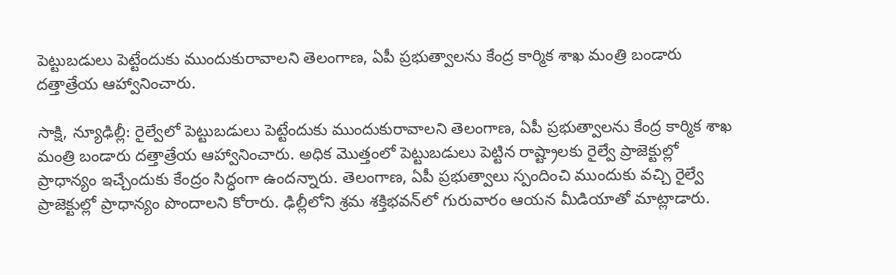పెట్టుబడులు పెట్టేందుకు ముందుకురావాలని తెలంగాణ, ఏపీ ప్రభుత్వాలను కేంద్ర కార్మిక శాఖ మంత్రి బండారు దత్తాత్రేయ ఆహ్వానించారు.

సాక్షి, న్యూఢిల్లీ: రైల్వేలో పెట్టుబడులు పెట్టేందుకు ముందుకురావాలని తెలంగాణ, ఏపీ ప్రభుత్వాలను కేంద్ర కార్మిక శాఖ మంత్రి బండారు దత్తాత్రేయ ఆహ్వానించారు. అధిక మొత్తంలో పెట్టుబడులు పెట్టిన రాష్ట్రాలకు రైల్వే ప్రాజెక్టుల్లో ప్రాధాన్యం ఇచ్చేందుకు కేంద్రం సిద్ధంగా ఉందన్నారు. తెలంగాణ, ఏపీ ప్రభుత్వాలు స్పందించి ముందుకు వచ్చి రైల్వే ప్రాజెక్టుల్లో ప్రాధాన్యం పొందాలని కోరారు. ఢిల్లీలోని శ్రమ శక్తిభవన్‌లో గురువారం ఆయన మీడియాతో మాట్లాడారు.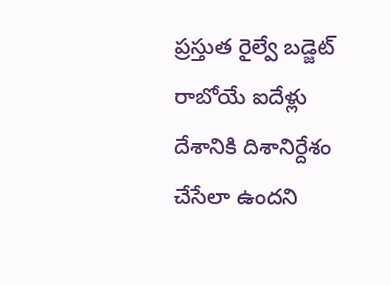ప్రస్తుత రైల్వే బడ్జెట్ రాబోయే ఐదేళ్లు దేశానికి దిశానిర్దేశం చేసేలా ఉందని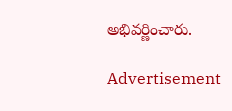అభివర్ణించారు.

Advertisement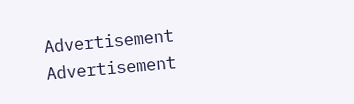Advertisement
Advertisement